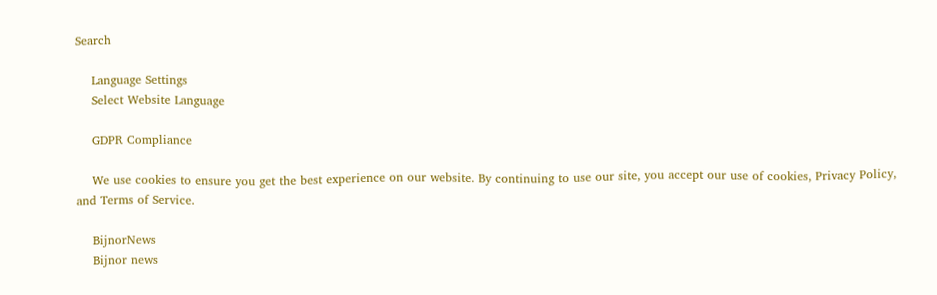Search

    Language Settings
    Select Website Language

    GDPR Compliance

    We use cookies to ensure you get the best experience on our website. By continuing to use our site, you accept our use of cookies, Privacy Policy, and Terms of Service.

    BijnorNews
    Bijnor news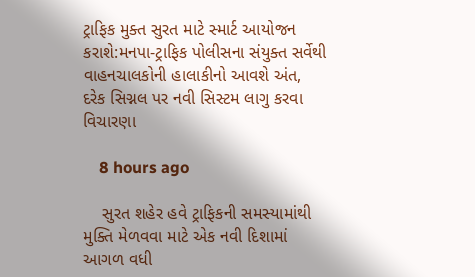ટ્રાફિક મુક્ત સુરત માટે સ્માર્ટ આયોજન કરાશે:મનપા-ટ્રાફિક પોલીસના સંયુક્ત સર્વેથી વાહનચાલકોની હાલાકીનો આવશે અંત, દરેક સિગ્નલ પર નવી સિસ્ટમ લાગુ કરવા વિચારણા

    8 hours ago

    સુરત શહેર હવે ટ્રાફિકની સમસ્યામાંથી મુક્તિ મેળવવા માટે એક નવી દિશામાં આગળ વધી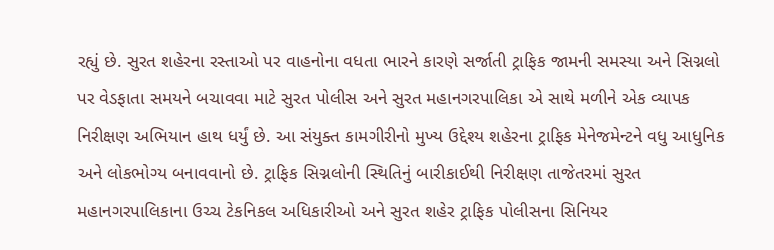રહ્યું છે. સુરત શહેરના રસ્તાઓ પર વાહનોના વધતા ભારને કારણે સર્જાતી ટ્રાફિક જામની સમસ્યા અને સિગ્નલો પર વેડફાતા સમયને બચાવવા માટે સુરત પોલીસ અને સુરત મહાનગરપાલિકા એ સાથે મળીને એક વ્યાપક નિરીક્ષણ અભિયાન હાથ ધર્યું છે. આ સંયુક્ત કામગીરીનો મુખ્ય ઉદ્દેશ્ય શહેરના ટ્રાફિક મેનેજમેન્ટને વધુ આધુનિક અને લોકભોગ્ય બનાવવાનો છે. ટ્રાફિક સિગ્નલોની સ્થિતિનું બારીકાઈથી નિરીક્ષણ તાજેતરમાં સુરત મહાનગરપાલિકાના ઉચ્ચ ટેકનિકલ અધિકારીઓ અને સુરત શહેર ટ્રાફિક પોલીસના સિનિયર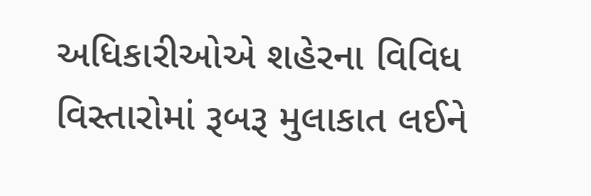અધિકારીઓએ શહેરના વિવિધ વિસ્તારોમાં રૂબરૂ મુલાકાત લઈને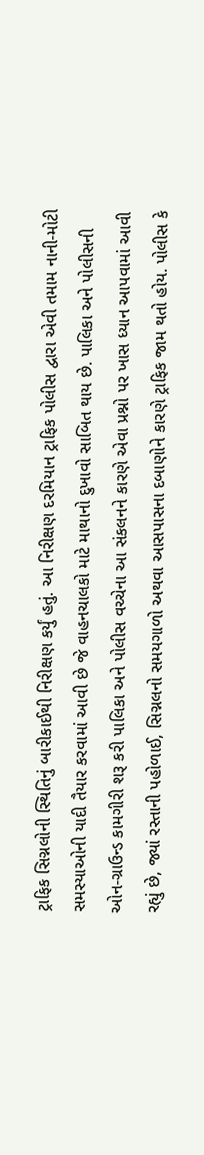ટ્રાફિક સિગ્નલોની સ્થિતિનું બારીકાઈથી નિરીક્ષણ કર્યું હતું. આ નિરીક્ષણ દરમિયાન ટ્રાફિક પોલીસ દ્વારા એવી તમામ નાની-મોટી સમસ્યાઓની યાદી તૈયાર કરવામાં આવી છે જે વાહનચાલકો માટે માથાનો દુખાવો સાબિત થાય છે. પાલિકા અને પોલીસની ઓન-ગ્રાઉન્ડ કામગીરી શરૂ કરી પાલિકા અને પોલીસ વચ્ચેના આ સંકલનને કારણે એવા પ્રશ્નો પર ખાસ ધ્યાન આપવામાં આવી રહ્યું છે, જ્યાં રસ્તાની પહોળાઈ, સિગ્નલનો સમયગાળો અથવા આસપાસના દબાણોને કારણે ટ્રાફિક જામ થતો હોય. પોલીસ કે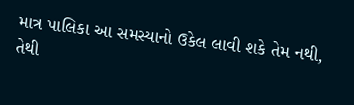માત્ર પાલિકા આ સમસ્યાનો ઉકેલ લાવી શકે તેમ નથી, તેથી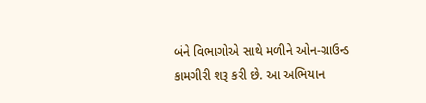બંને વિભાગોએ સાથે મળીને ઓન-ગ્રાઉન્ડ કામગીરી શરૂ કરી છે. આ અભિયાન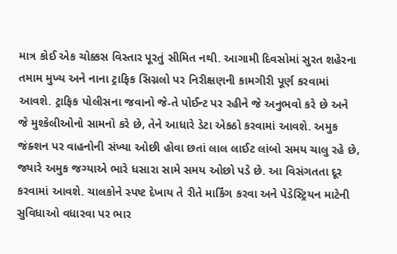માત્ર કોઈ એક ચોક્કસ વિસ્તાર પૂરતું સીમિત નથી. આગામી દિવસોમાં સુરત શહેરના તમામ મુખ્ય અને નાના ટ્રાફિક સિગ્નલો પર નિરીક્ષણની કામગીરી પૂર્ણ કરવામાં આવશે. ટ્રાફિક પોલીસના જવાનો જે-તે પોઈન્ટ પર રહીને જે અનુભવો કરે છે અને જે મુશ્કેલીઓનો સામનો કરે છે, તેને આધારે ડેટા એકઠો કરવામાં આવશે. અમુક જંક્શન પર વાહનોની સંખ્યા ઓછી હોવા છતાં લાલ લાઈટ લાંબો સમય ચાલુ રહે છે, જ્યારે અમુક જગ્યાએ ભારે ધસારા સામે સમય ઓછો પડે છે. આ વિસંગતતા દૂર કરવામાં આવશે. ચાલકોને સ્પષ્ટ દેખાય તે રીતે માર્કિંગ કરવા અને પેડેસ્ટ્રિયન માટેની સુવિધાઓ વધારવા પર ભાર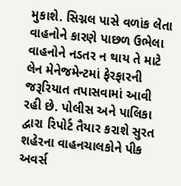મુકાશે. સિગ્નલ પાસે વળાંક લેતા વાહનોને કારણે પાછળ ઉભેલા વાહનોને નડતર ન થાય તે માટે લેન મેનેજમેન્ટમાં ફેરફારની જરૂરિયાત તપાસવામાં આવી રહી છે. પોલીસ અને પાલિકા દ્વારા રિપોર્ટ તૈયાર કરાશે સુરત શહેરના વાહનચાલકોને પીક અવર્સ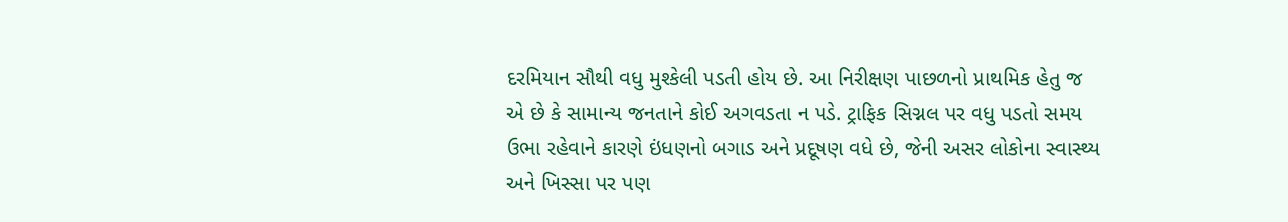દરમિયાન સૌથી વધુ મુશ્કેલી પડતી હોય છે. આ નિરીક્ષણ પાછળનો પ્રાથમિક હેતુ જ એ છે કે સામાન્ય જનતાને કોઈ અગવડતા ન પડે. ટ્રાફિક સિગ્નલ પર વધુ પડતો સમય ઉભા રહેવાને કારણે ઇંધણનો બગાડ અને પ્રદૂષણ વધે છે, જેની અસર લોકોના સ્વાસ્થ્ય અને ખિસ્સા પર પણ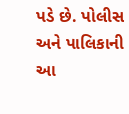પડે છે. પોલીસ અને પાલિકાની આ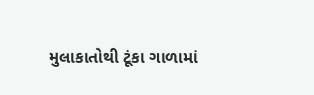મુલાકાતોથી ટૂંકા ગાળામાં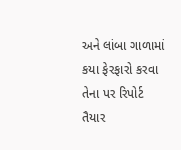અને લાંબા ગાળામાં કયા ફેરફારો કરવા તેના પર રિપોર્ટ તૈયાર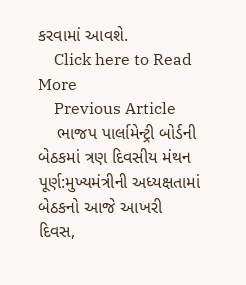કરવામાં આવશે.
    Click here to Read More
    Previous Article
    ભાજપ પાર્લામેન્ટ્રી બોર્ડની બેઠકમાં ત્રણ દિવસીય મંથન પૂર્ણ:મુખ્યમંત્રીની અધ્યક્ષતામાં બેઠકનો આજે આખરી દિવસ,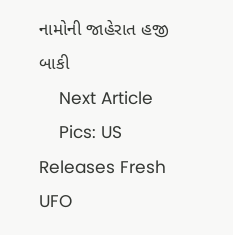નામોની જાહેરાત હજી બાકી
    Next Article
    Pics: US Releases Fresh UFO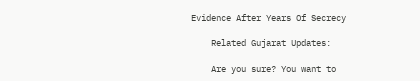Evidence After Years Of Secrecy

    Related Gujarat Updates:

    Are you sure? You want to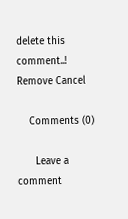delete this comment..! Remove Cancel

    Comments (0)

      Leave a comment